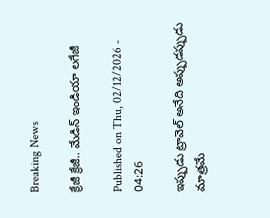Breaking News

క్రేజీ క్రేజీ.. మేడిన్‌ ఇండియా లగేజీ

Published on Thu, 02/12/2026 - 04:26

ఇప్పుడు ట్రావెల్‌ అనేది అప్పుడప్పుడు మాత్రమే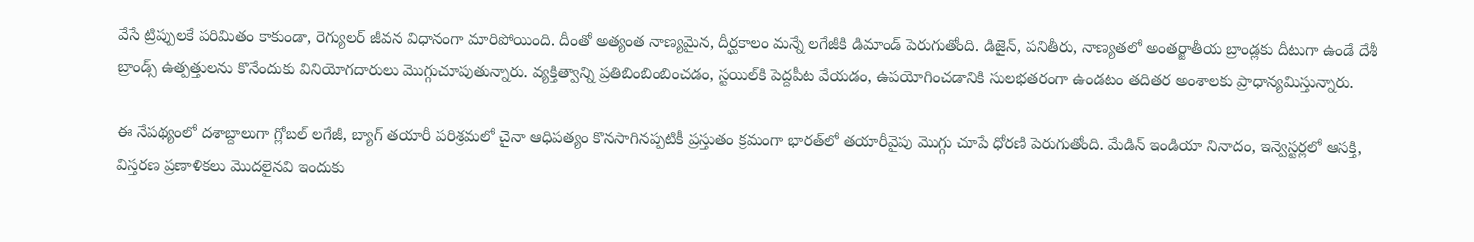వేసే ట్రిప్పులకే పరిమితం కాకుండా, రెగ్యులర్‌ జీవన విధానంగా మారిపోయింది. దీంతో అత్యంత నాణ్యమైన, దీర్ఘకాలం మన్నే లగేజీకి డిమాండ్‌ పెరుగుతోంది. డిజైన్, పనితీరు, నాణ్యతలో అంతర్జాతీయ బ్రాండ్లకు దీటుగా ఉండే దేశీ బ్రాండ్స్‌ ఉత్పత్తులను కొనేందుకు వినియోగదారులు మొగ్గుచూపుతున్నారు. వ్యక్తిత్వాన్ని ప్రతిబింబింబించడం, స్టయిల్‌కి పెద్దపీట వేయడం, ఉపయోగించడానికి సులభతరంగా ఉండటం తదితర అంశాలకు ప్రాధాన్యమిస్తున్నారు.

ఈ నేపథ్యంలో దశాబ్దాలుగా గ్లోబల్‌ లగేజీ, బ్యాగ్‌ తయారీ పరిశ్రమలో చైనా ఆధిపత్యం కొనసాగినప్పటికీ ప్రస్తుతం క్రమంగా భారత్‌లో తయారీవైపు మొగ్గు చూపే ధోరణి పెరుగుతోంది. మేడిన్‌ ఇండియా నినాదం, ఇన్వెస్టర్లలో ఆసక్తి, విస్తరణ ప్రణాళికలు మొదలైనవి ఇందుకు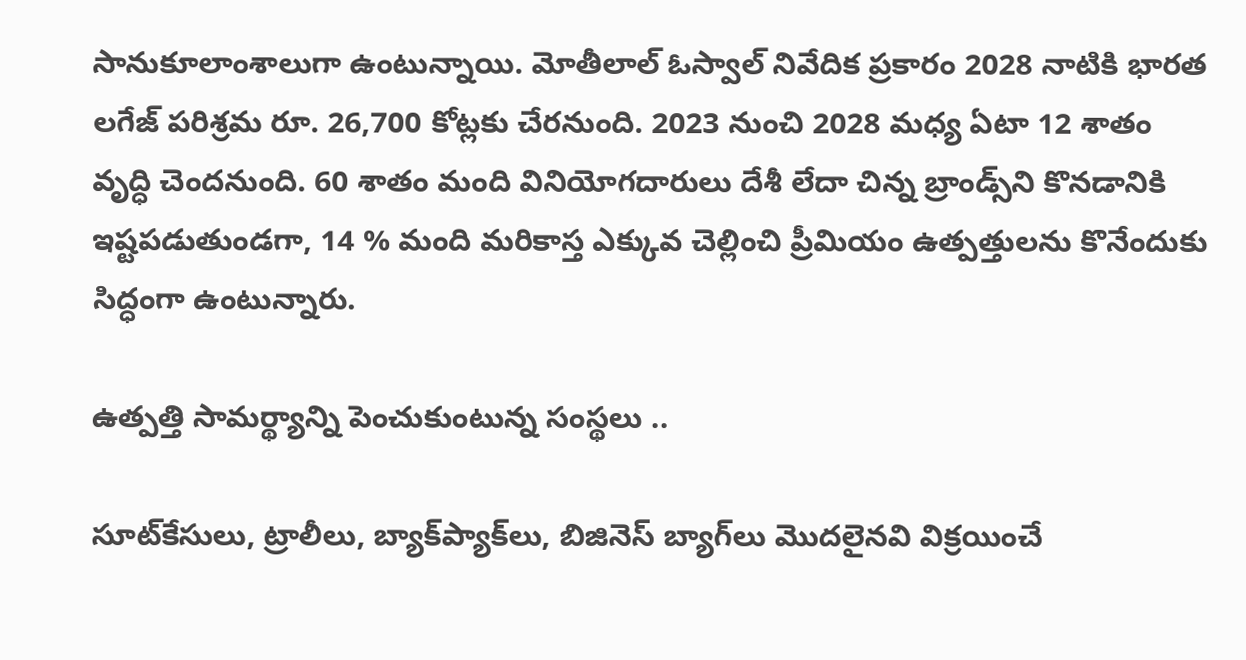సానుకూలాంశాలుగా ఉంటున్నాయి. మోతీలాల్‌ ఓస్వాల్‌ నివేదిక ప్రకారం 2028 నాటికి భారత లగేజ్‌ పరిశ్రమ రూ. 26,700 కోట్లకు చేరనుంది. 2023 నుంచి 2028 మధ్య ఏటా 12 శాతం వృద్ధి చెందనుంది. 60 శాతం మంది వినియోగదారులు దేశీ లేదా చిన్న బ్రాండ్స్‌ని కొనడానికి ఇష్టపడుతుండగా, 14 % మంది మరికాస్త ఎక్కువ చెల్లించి ప్రీమియం ఉత్పత్తులను కొనేందుకు సిద్ధంగా ఉంటున్నారు.

ఉత్పత్తి సామర్థ్యాన్ని పెంచుకుంటున్న సంస్థలు ..

సూట్‌కేసులు, ట్రాలీలు, బ్యాక్‌ప్యాక్‌లు, బిజినెస్‌ బ్యాగ్‌లు మొదలైనవి విక్రయించే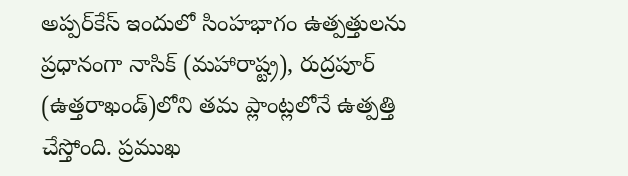అప్పర్‌కేస్‌ ఇందులో సింహభాగం ఉత్పత్తులను ప్రధానంగా నాసిక్‌ (మహారాష్ట్ర), రుద్రపూర్‌ (ఉత్తరాఖండ్‌)లోని తమ ప్లాంట్లలోనే ఉత్పత్తి చేస్తోంది. ప్రముఖ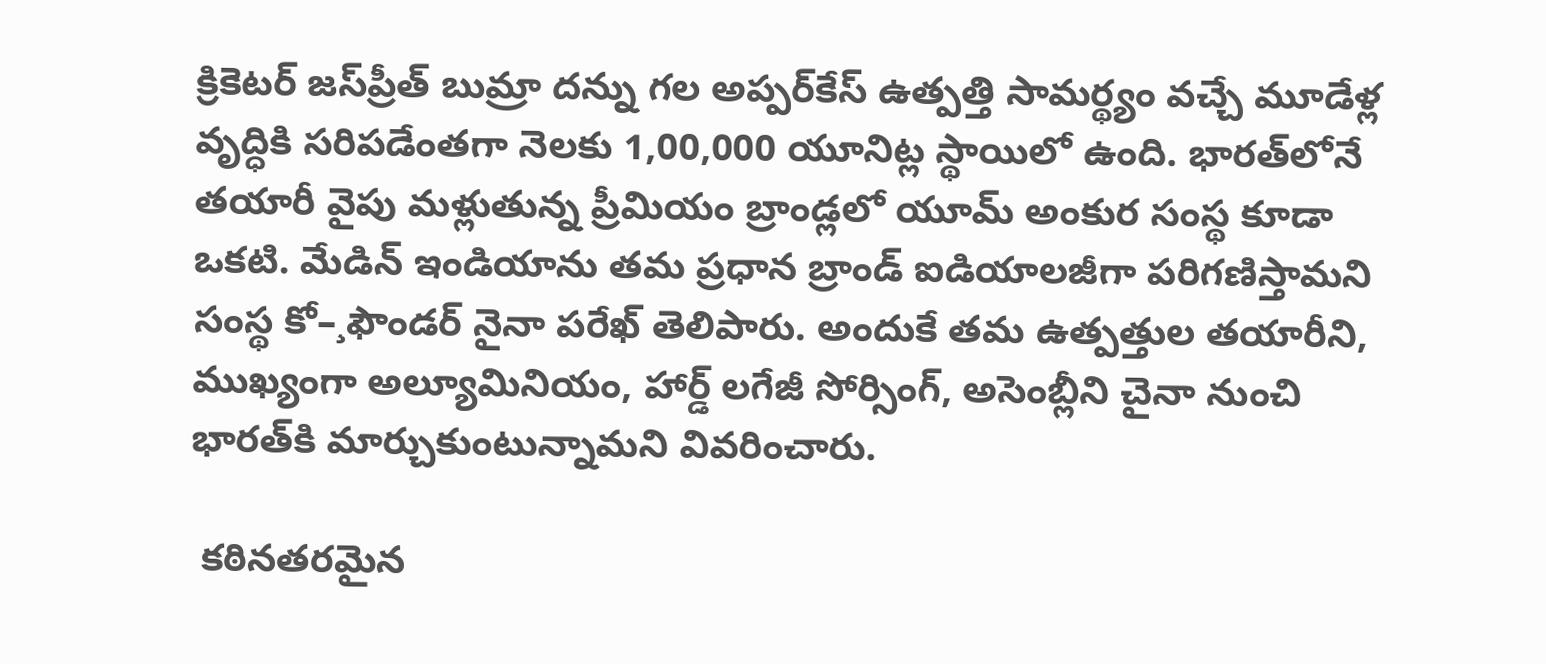క్రికెటర్‌ జస్‌ప్రీత్‌ బుమ్రా దన్ను గల అప్పర్‌కేస్‌ ఉత్పత్తి సామర్థ్యం వచ్చే మూడేళ్ల వృద్ధికి సరిపడేంతగా నెలకు 1,00,000 యూనిట్ల స్థాయిలో ఉంది. భారత్‌లోనే తయారీ వైపు మళ్లుతున్న ప్రీమియం బ్రాండ్లలో యూమ్‌ అంకుర సంస్థ కూడా ఒకటి. మేడిన్‌ ఇండియాను తమ ప్రధాన బ్రాండ్‌ ఐడియాలజీగా పరిగణిస్తామని సంస్థ కో–¸ఫౌండర్‌ నైనా పరేఖ్‌ తెలిపారు. అందుకే తమ ఉత్పత్తుల తయారీని, ముఖ్యంగా అల్యూమినియం, హార్డ్‌ లగేజీ సోర్సింగ్, అసెంబ్లీని చైనా నుంచి భారత్‌కి మార్చుకుంటున్నామని వివరించారు.

 కఠినతరమైన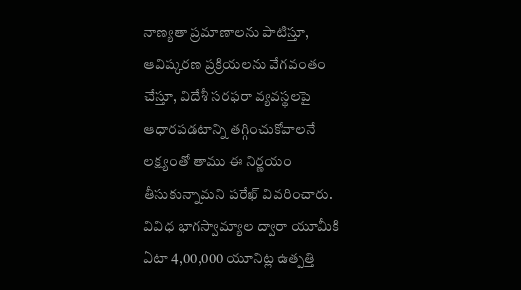నాణ్యతా ప్రమాణాలను పాటిస్తూ, ఆవిష్కరణ ప్రక్రియలను వేగవంతం చేస్తూ, విదేశీ సరఫరా వ్యవస్థలపై ఆధారపడటాన్ని తగ్గించుకోవాలనే లక్ష్యంతో తాము ఈ నిర్ణయం తీసుకున్నామని పరేఖ్‌ వివరించారు. వివిధ భాగస్వామ్యాల ద్వారా యూమీకి ఏటా 4,00,000 యూనిట్ల ఉత్పత్తి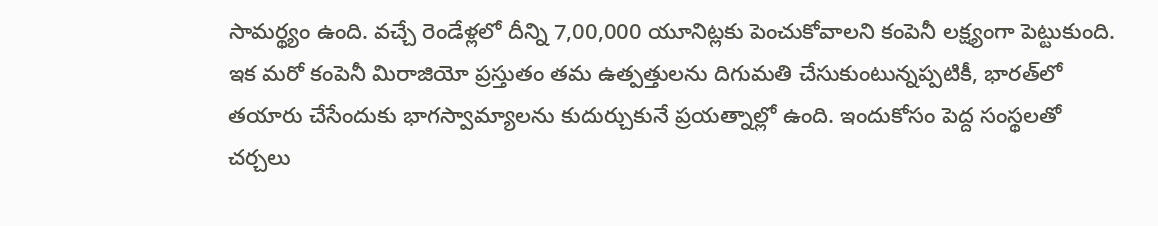సామర్థ్యం ఉంది. వచ్చే రెండేళ్లలో దీన్ని 7,00,000 యూనిట్లకు పెంచుకోవాలని కంపెనీ లక్ష్యంగా పెట్టుకుంది. ఇక మరో కంపెనీ మిరాజియో ప్రస్తుతం తమ ఉత్పత్తులను దిగుమతి చేసుకుంటున్నప్పటికీ, భారత్‌లో తయారు చేసేందుకు భాగస్వామ్యాలను కుదుర్చుకునే ప్రయత్నాల్లో ఉంది. ఇందుకోసం పెద్ద సంస్థలతో చర్చలు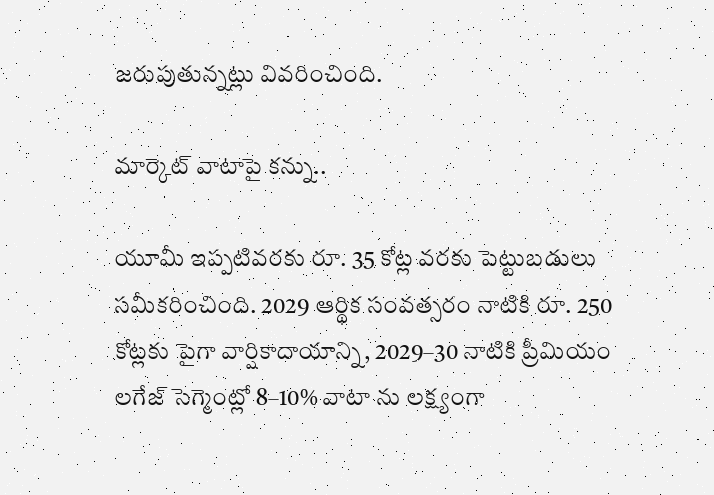జరుపుతున్నట్లు వివరించింది.

మార్కెట్‌ వాటాపై కన్ను..

యూమీ ఇప్పటివరకు రూ. 35 కోట్ల వరకు పెట్టుబడులు సమీకరించింది. 2029 ఆర్థిక సంవత్సరం నాటికి రూ. 250 కోట్లకు పైగా వార్షికాదాయాన్ని, 2029–30 నాటికి ప్రీమియం లగేజ్‌ సెగ్మెంట్లో 8–10% వాటా ను లక్ష్యంగా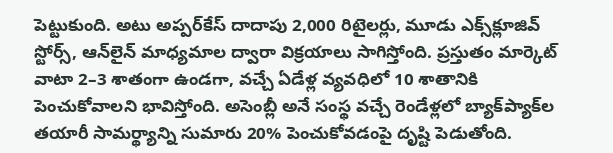పెట్టుకుంది. అటు అప్పర్‌కేస్‌ దాదాపు 2,000 రిటైలర్లు, మూడు ఎక్స్‌క్లూజివ్‌ స్టోర్స్, ఆన్‌లైన్‌ మాధ్యమాల ద్వారా విక్రయాలు సాగిస్తోంది. ప్రస్తుతం మార్కెట్‌ వాటా 2–3 శాతంగా ఉండగా, వచ్చే ఏడేళ్ల వ్యవధిలో 10 శాతానికి పెంచుకోవాలని భావిస్తోంది. అసెంబ్లీ అనే సంస్థ వచ్చే రెండేళ్లలో బ్యాక్‌ప్యాక్‌ల తయారీ సామర్థ్యాన్ని సుమారు 20% పెంచుకోవడంపై దృష్టి పెడుతోంది.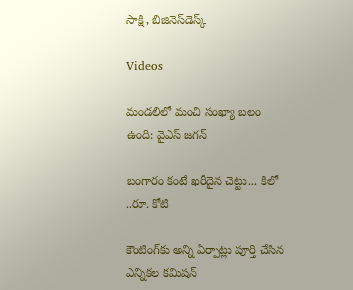సాక్షి, బిజినెస్‌డెస్క్‌

Videos

మండలిలో మంచి సంఖ్యా బలం ఉంది: వైఎస్ జగన్

బంగారం కంటే ఖరీదైన చెట్టు... కిలో ..రూ. కోటి

కౌంటింగ్‌కు అన్ని ఏర్పాట్లు పూర్తి చేసిన ఎన్నికల కమిషన్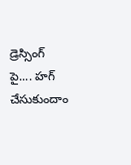డ్రెస్సింగ్ పై.... హగ్ చేసుకుందాం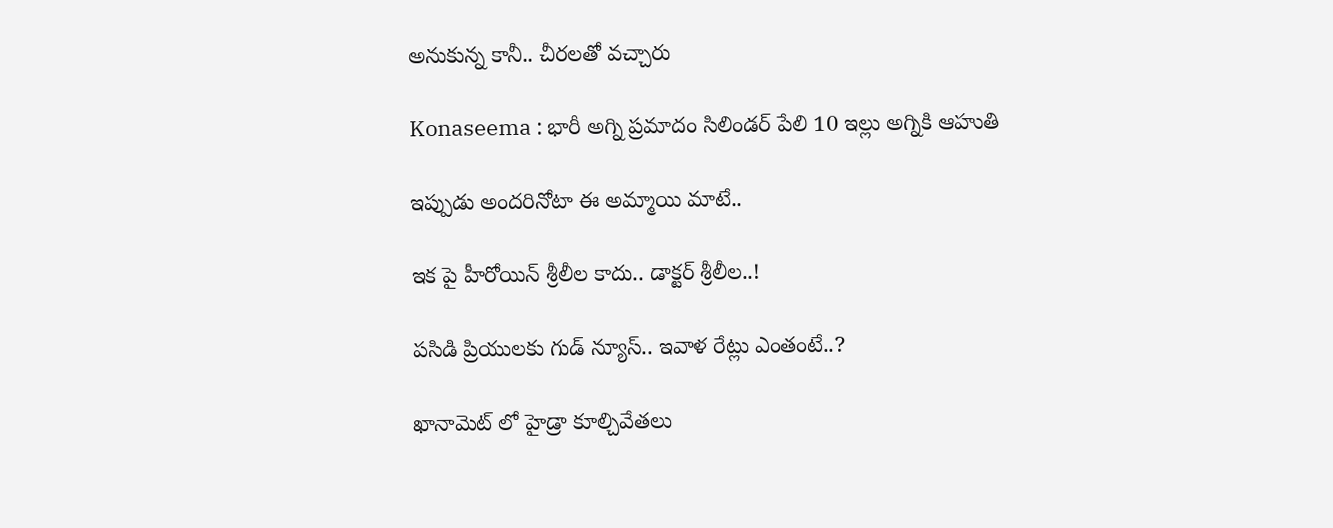అనుకున్న కానీ.. చీరలతో వచ్చారు

Konaseema : భారీ అగ్ని ప్రమాదం సిలిండర్ పేలి 10 ఇల్లు అగ్నికి ఆహుతి

ఇప్పుడు అందరినోటా ఈ అమ్మాయి మాటే..

ఇక పై హీరోయిన్ శ్రీలీల కాదు.. డాక్టర్ శ్రీలీల..!

పసిడి ప్రియులకు గుడ్ న్యూస్.. ఇవాళ రేట్లు ఎంతంటే..?

ఖానామెట్ లో హైడ్రా కూల్చివేతలు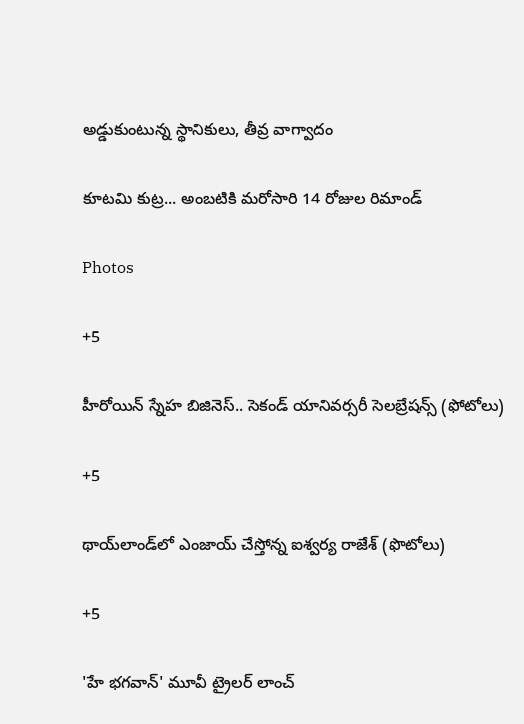అడ్డుకుంటున్న స్థానికులు, తీవ్ర వాగ్వాదం

కూటమి కుట్ర... అంబటికి మరోసారి 14 రోజుల రిమాండ్

Photos

+5

హీరోయిన్ స్నేహ బిజినెస్‌.. సెకండ్ యానివర్సరీ సెలబ్రేషన్స్ (ఫోటోలు)

+5

థాయ్‌లాండ్‌లో ఎంజాయ్ చేస్తోన్న ఐశ్వర్య రాజేశ్‌ (ఫొటోలు)

+5

'హే భగవాన్‌' మూవీ ట్రైలర్‌ లాంచ్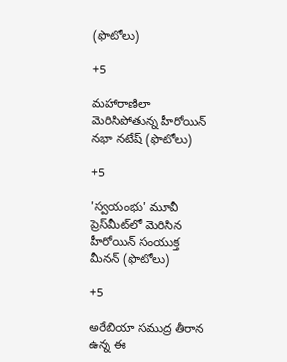(ఫొటోలు)

+5

మహారాణిలా మెరిసిపోతున్న హీరోయిన్‌ నభా నటేష్ (ఫొటోలు)

+5

'స్వయంభు' మూవీ ప్రెస్‌మీట్‌లో మెరిసిన హీరోయిన్‌ సంయుక్త మీనన్ (ఫొటోలు)

+5

అరేబియా సముద్ర తీరాన ఉన్న ఈ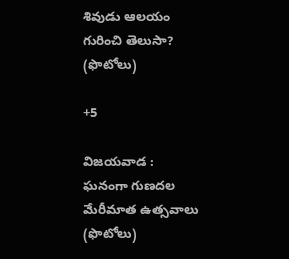శివుడు ఆలయం గురించి తెలుసా? (ఫొటోలు)

+5

విజయవాడ : ఘనంగా గుణదల మేరీమాత ఉత్సవాలు (ఫొటోలు)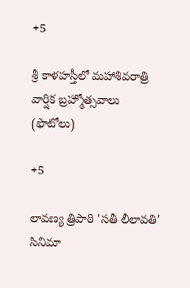+5

శ్రీ కాళహస్తీలో మహాశివరాత్రి వార్షిక బ్రహ్మోత్సవాలు (ఫొటోలు)

+5

లావణ్య త్రిపాఠి 'సతీ లీలావతి' సినిమా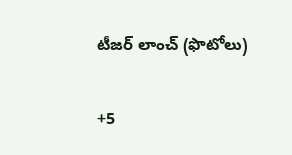టీజర్ లాంచ్ (ఫొటోలు)

+5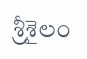శ్రీశైలం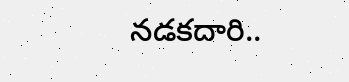నడకదారి..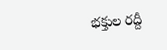భక్తుల రద్దీ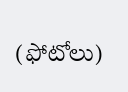(ఫోటోలు)